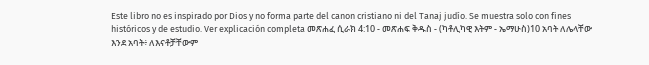Este libro no es inspirado por Dios y no forma parte del canon cristiano ni del Tanaj judío. Se muestra solo con fines históricos y de estudio. Ver explicación completa መጽሐፈ ሲራክ 4:10 - መጽሐፍ ቅዱስ - (ካቶሊካዊ እትም - ኤማሁስ)10 አባት ለሌላቸው እንደ አባት፥ ለእናቶቻቸውም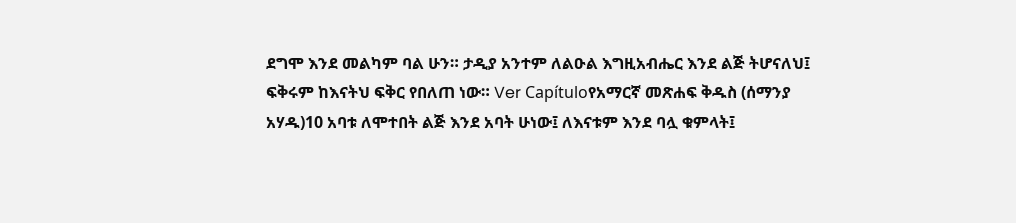ደግሞ እንደ መልካም ባል ሁን። ታዲያ አንተም ለልዑል እግዚአብሔር እንደ ልጅ ትሆናለህ፤ ፍቅሩም ከእናትህ ፍቅር የበለጠ ነው። Ver Capítuloየአማርኛ መጽሐፍ ቅዱስ (ሰማንያ አሃዱ)10 አባቱ ለሞተበት ልጅ እንደ አባት ሁነው፤ ለእናቱም እንደ ባሏ ቁምላት፤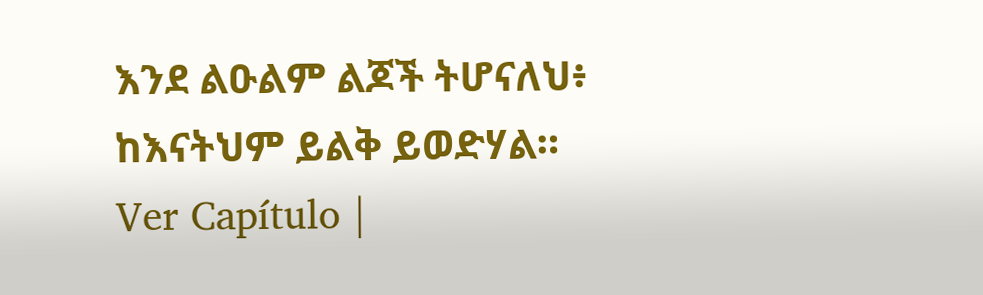እንደ ልዑልም ልጆች ትሆናለህ፥ ከእናትህም ይልቅ ይወድሃል። Ver Capítulo |